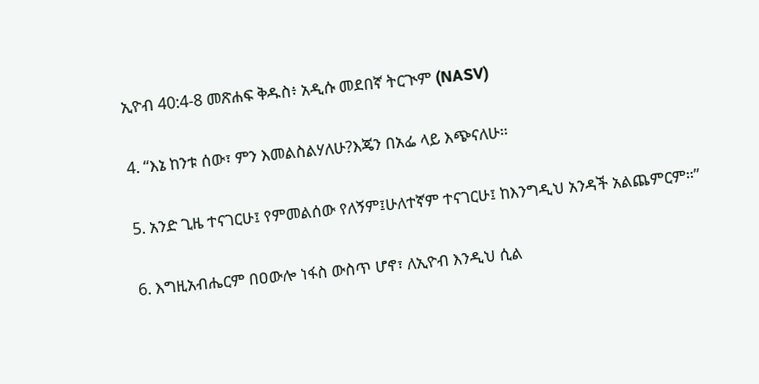ኢዮብ 40:4-8 መጽሐፍ ቅዱስ፥ አዲሱ መደበኛ ትርጒም (NASV)

4. “እኔ ከንቱ ሰው፣ ምን እመልስልሃለሁ?እጄን በአፌ ላይ እጭናለሁ።

5. አንድ ጊዜ ተናገርሁ፤ የምመልሰው የለኝም፤ሁለተኛም ተናገርሁ፤ ከእንግዲህ አንዳች አልጨምርም።”

6. እግዚአብሔርም በዐውሎ ነፋስ ውስጥ ሆኖ፣ ለኢዮብ እንዲህ ሲል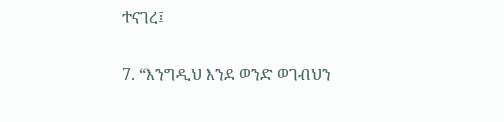ተናገረ፤

7. “እንግዲህ እንደ ወንድ ወገብህን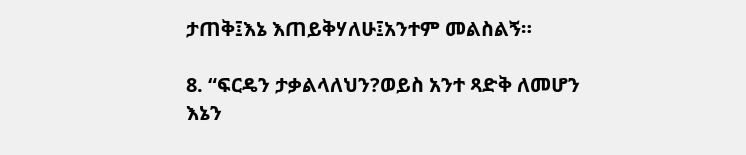ታጠቅ፤እኔ እጠይቅሃለሁ፤አንተም መልስልኝ።

8. “ፍርዴን ታቃልላለህን?ወይስ አንተ ጻድቅ ለመሆን እኔን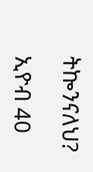ትኰንናለህ?

ኢዮብ 40